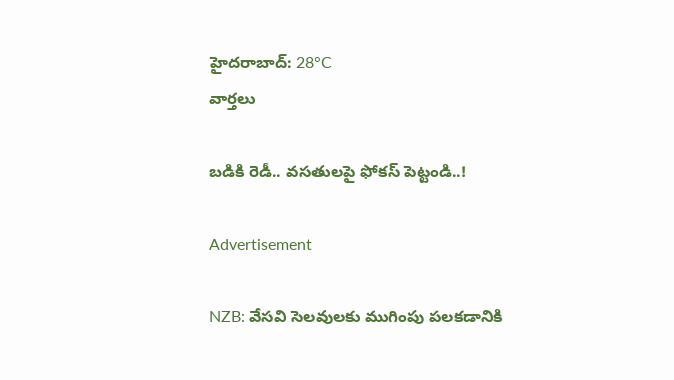హైదరాబాద్: 28°C
వార్తలు

బడికి రెడీ.. వసతులపై ఫోకస్ పెట్టండి..!

Advertisement

NZB: వేసవి సెలవులకు ముగింపు పలకడానికి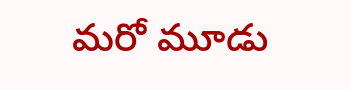మరో మూడు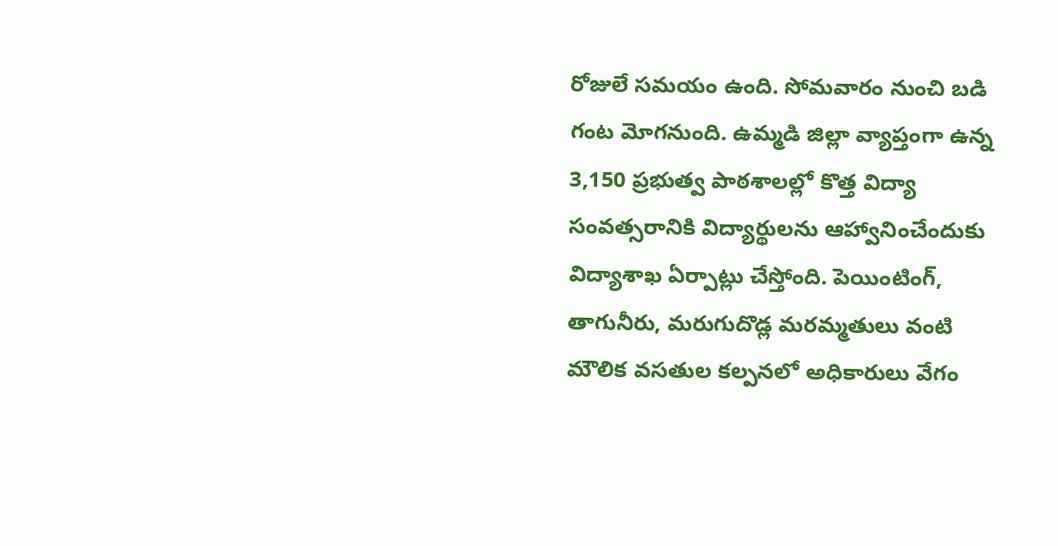రోజులే సమయం ఉంది. సోమవారం నుంచి బడి గంట మోగనుంది. ఉమ్మడి జిల్లా వ్యాప్తంగా ఉన్న 3,150 ప్రభుత్వ పాఠశాలల్లో కొత్త విద్యా సంవత్సరానికి విద్యార్థులను ఆహ్వానించేందుకు విద్యాశాఖ ఏర్పాట్లు చేస్తోంది. పెయింటింగ్, తాగునీరు, మరుగుదొడ్ల మరమ్మతులు వంటి మౌలిక వసతుల కల్పనలో అధికారులు వేగం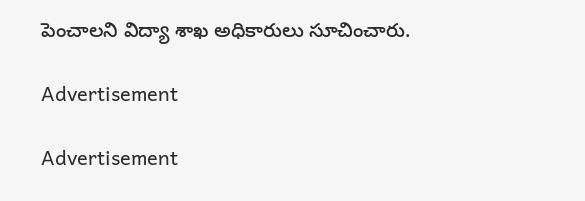పెంచాలని విద్యా శాఖ అధికారులు సూచించారు.

Advertisement

Advertisement